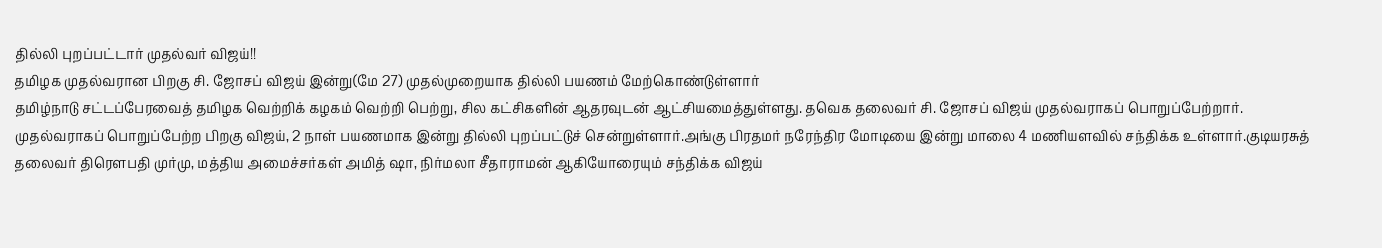தில்லி புறப்பட்டார் முதல்வர் விஜய்!!
தமிழக முதல்வரான பிறகு சி. ஜோசப் விஜய் இன்று(மே 27) முதல்முறையாக தில்லி பயணம் மேற்கொண்டுள்ளார்
தமிழ்நாடு சட்டப்பேரவைத் தமிழக வெற்றிக் கழகம் வெற்றி பெற்று, சில கட்சிகளின் ஆதரவுடன் ஆட்சியமைத்துள்ளது. தவெக தலைவர் சி. ஜோசப் விஜய் முதல்வராகப் பொறுப்பேற்றார்.
முதல்வராகப் பொறுப்பேற்ற பிறகு விஜய், 2 நாள் பயணமாக இன்று தில்லி புறப்பட்டுச் சென்றுள்ளார்.அங்கு பிரதமர் நரேந்திர மோடியை இன்று மாலை 4 மணியளவில் சந்திக்க உள்ளார்.குடியரசுத் தலைவர் திரெளபதி முர்மு, மத்திய அமைச்சர்கள் அமித் ஷா, நிர்மலா சீதாராமன் ஆகியோரையும் சந்திக்க விஜய்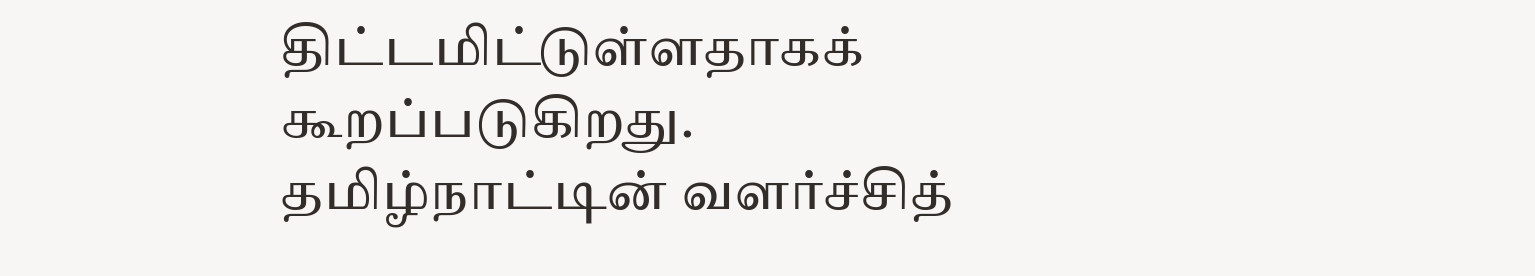திட்டமிட்டுள்ளதாகக் கூறப்படுகிறது.
தமிழ்நாட்டின் வளர்ச்சித்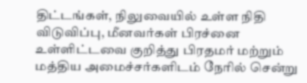திட்டங்கள், நிலுவையில் உள்ள நிதி விடுவிப்பு, மீனவர்கள் பிரச்னை உள்ளிட்டவை குறித்து பிரதமர் மற்றும் மத்திய அமைச்சர்களிடம் நேரில் சென்று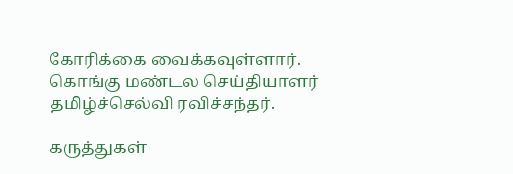கோரிக்கை வைக்கவுள்ளார்.
கொங்கு மண்டல செய்தியாளர் தமிழ்ச்செல்வி ரவிச்சந்தர்.

கருத்துகள்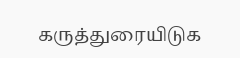கருத்துரையிடுக